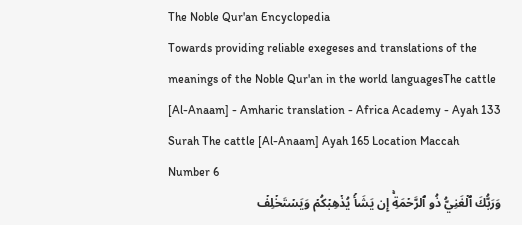The Noble Qur'an Encyclopedia
Towards providing reliable exegeses and translations of the meanings of the Noble Qur'an in the world languagesThe cattle [Al-Anaam] - Amharic translation - Africa Academy - Ayah 133
Surah The cattle [Al-Anaam] Ayah 165 Location Maccah Number 6
وَرَبُّكَ ٱلۡغَنِيُّ ذُو ٱلرَّحۡمَةِۚ إِن يَشَأۡ يُذۡهِبۡكُمۡ وَيَسۡتَخۡلِفۡ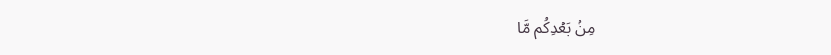مِنۢ بَعۡدِكُم مَّا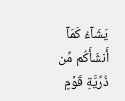يَشَآءُ كَمَآ أَنشَأَكُم مِّن ذُرِّيَّةِ قَوۡمٍ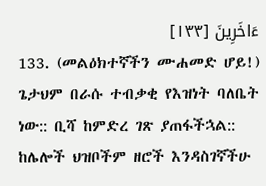ءَاخَرِينَ [١٣٣]
133. (መልዕክተኛችን ሙሐመድ ሆይ!) ጌታህም በራሱ ተብቃቂ የእዝነት ባለቤት ነው:: ቢሻ ከምድረ ገጽ ያጠፋችኋል:: ከሌሎች ህዝቦችም ዘሮች እንዳስገኛችሁ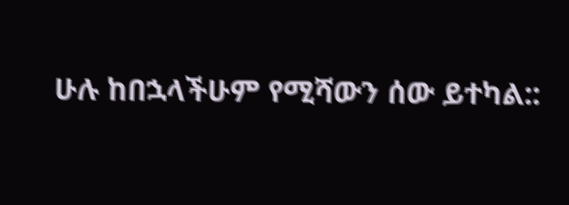ሁሉ ከበኋላችሁም የሚሻውን ሰው ይተካል::